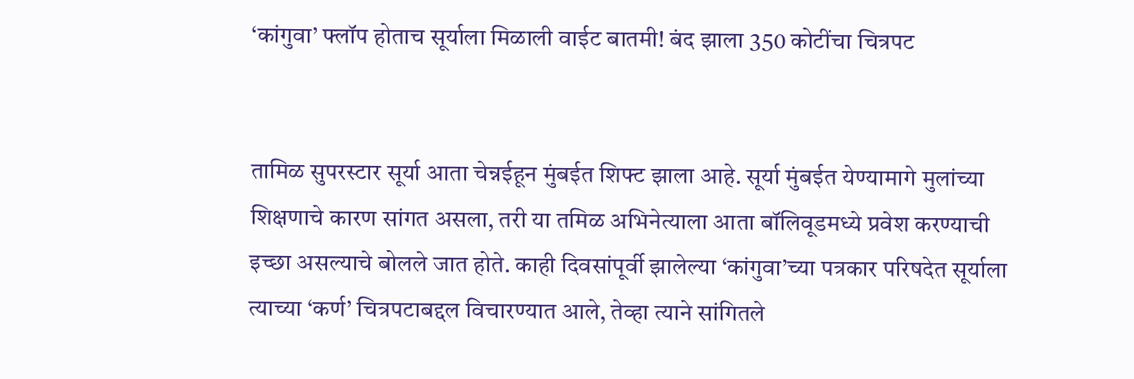‘कांगुवा’ फ्लॉप होताच सूर्याला मिळाली वाईट बातमी! बंद झाला 350 कोटींचा चित्रपट


तामिळ सुपरस्टार सूर्या आता चेन्नईहून मुंबईत शिफ्ट झाला आहे. सूर्या मुंबईत येण्यामागे मुलांच्या शिक्षणाचे कारण सांगत असला, तरी या तमिळ अभिनेत्याला आता बॉलिवूडमध्ये प्रवेश करण्याची इच्छा असल्याचे बोलले जात होते. काही दिवसांपूर्वी झालेल्या ‘कांगुवा’च्या पत्रकार परिषदेत सूर्याला त्याच्या ‘कर्ण’ चित्रपटाबद्दल विचारण्यात आले, तेव्हा त्याने सांगितले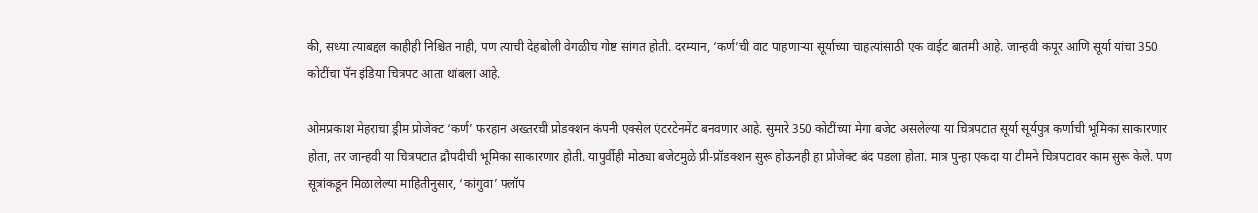की, सध्या त्याबद्दल काहीही निश्चित नाही, पण त्याची देहबोली वेगळीच गोष्ट सांगत होती. दरम्यान, ‘कर्ण’ची वाट पाहणाऱ्या सूर्याच्या चाहत्यांसाठी एक वाईट बातमी आहे. जान्हवी कपूर आणि सूर्या यांचा 350 कोटींचा पॅन इंडिया चित्रपट आता थांबला आहे.

ओमप्रकाश मेहराचा ड्रीम प्रोजेक्ट ‘कर्ण’ फरहान अख्तरची प्रोडक्शन कंपनी एक्सेल एंटरटेनमेंट बनवणार आहे. सुमारे 350 कोटींच्या मेगा बजेट असलेल्या या चित्रपटात सूर्या सूर्यपुत्र कर्णाची भूमिका साकारणार होता, तर जान्हवी या चित्रपटात द्रौपदीची भूमिका साकारणार होती. यापुर्वीही मोठ्या बजेटमुळे प्री-प्रॉडक्शन सुरू होऊनही हा प्रोजेक्ट बंद पडला होता. मात्र पुन्हा एकदा या टीमने चित्रपटावर काम सुरू केले. पण सूत्रांकडून मिळालेल्या माहितीनुसार, ‘कांगुवा’ फ्लॉप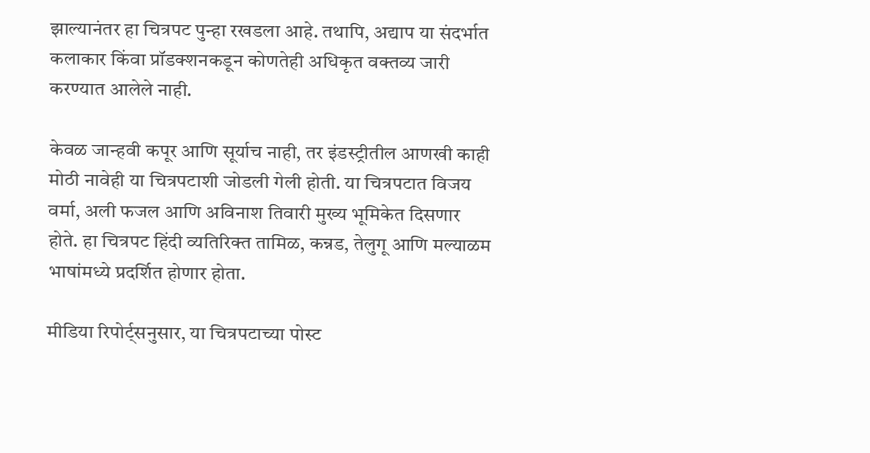झाल्यानंतर हा चित्रपट पुन्हा रखडला आहे. तथापि, अद्याप या संदर्भात कलाकार किंवा प्रॉडक्शनकडून कोणतेही अधिकृत वक्तव्य जारी करण्यात आलेले नाही.

केवळ जान्हवी कपूर आणि सूर्याच नाही, तर इंडस्ट्रीतील आणखी काही मोठी नावेही या चित्रपटाशी जोडली गेली होती. या चित्रपटात विजय वर्मा, अली फजल आणि अविनाश तिवारी मुख्य भूमिकेत दिसणार होते. हा चित्रपट हिंदी व्यतिरिक्त तामिळ, कन्नड, तेलुगू आणि मल्याळम भाषांमध्ये प्रदर्शित होणार होता.

मीडिया रिपोर्ट्सनुसार, या चित्रपटाच्या पोस्ट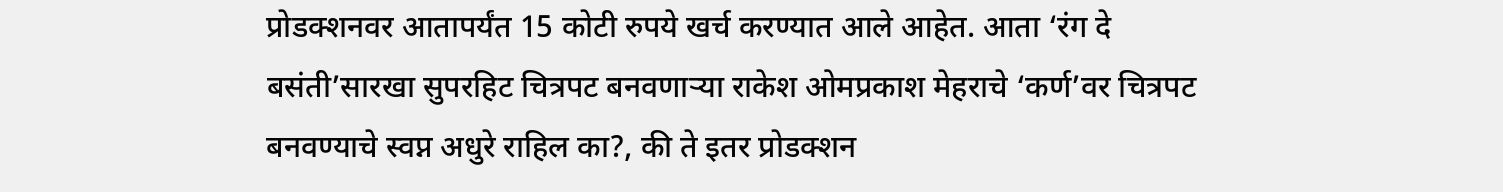प्रोडक्शनवर आतापर्यंत 15 कोटी रुपये खर्च करण्यात आले आहेत. आता ‘रंग दे बसंती’सारखा सुपरहिट चित्रपट बनवणाऱ्या राकेश ओमप्रकाश मेहराचे ‘कर्ण’वर चित्रपट बनवण्याचे स्वप्न अधुरे राहिल का?, की ते इतर प्रोडक्शन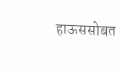हाऊससोबत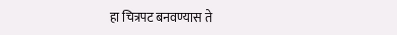हा चित्रपट बनवण्यास ते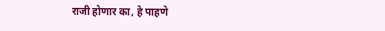राजी होणार का, हे पाहणे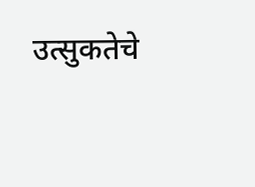उत्सुकतेचे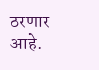ठरणार आहे.